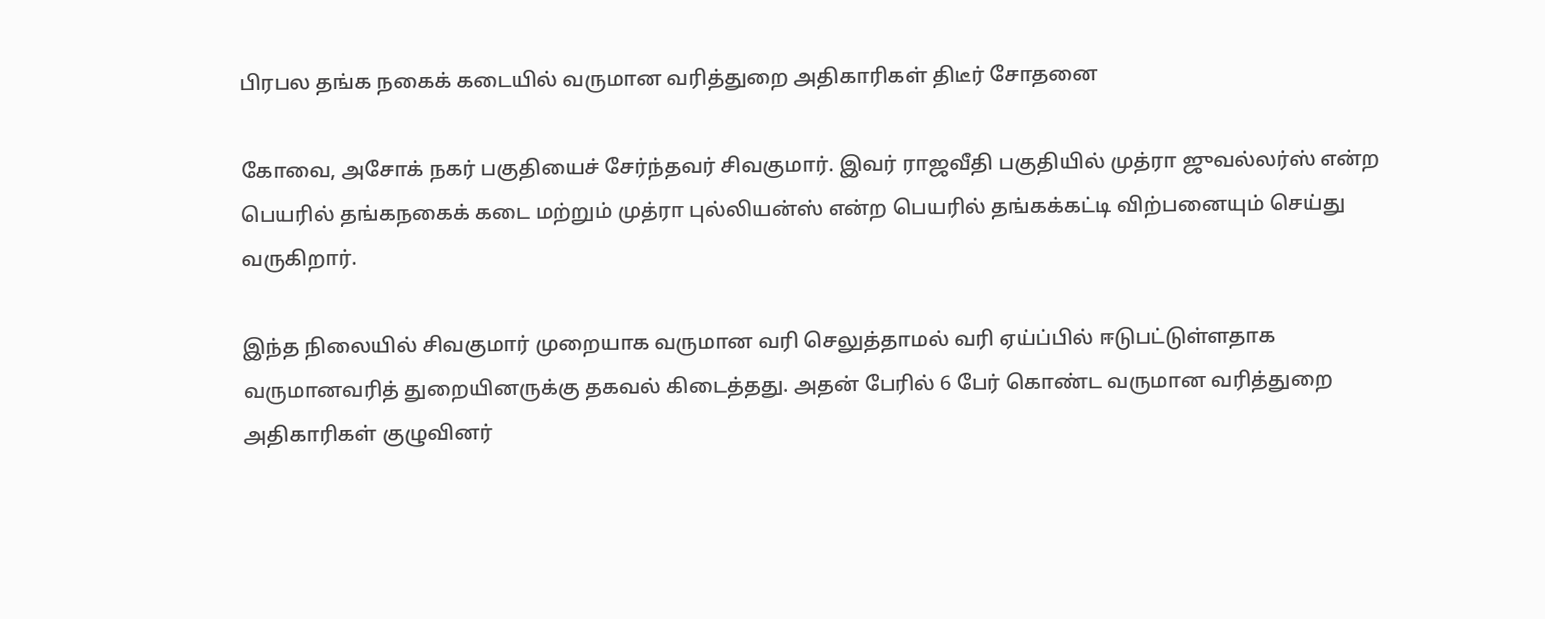பிரபல தங்க நகைக் கடையில் வருமான வரித்துறை அதிகாரிகள் திடீர் சோதனை

கோவை, அசோக் நகர் பகுதியைச் சேர்ந்தவர் சிவகுமார். இவர் ராஜவீதி பகுதியில் முத்ரா ஜுவல்லர்ஸ் என்ற பெயரில் தங்கநகைக் கடை மற்றும் முத்ரா புல்லியன்ஸ் என்ற பெயரில் தங்கக்கட்டி விற்பனையும் செய்து வருகிறார்.

இந்த நிலையில் சிவகுமார் முறையாக வருமான வரி செலுத்தாமல் வரி ஏய்ப்பில் ஈடுபட்டுள்ளதாக வருமானவரித் துறையினருக்கு தகவல் கிடைத்தது. அதன் பேரில் 6 பேர் கொண்ட வருமான வரித்துறை அதிகாரிகள் குழுவினர்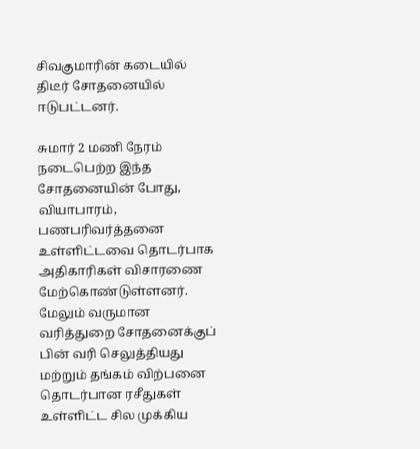சிவகுமாரின் கடையில் திடீர் சோதனையில் ஈடுபட்டனர்.

சுமார் 2 மணி நேரம் நடைபெற்ற இந்த சோதனையின் போது, வியாபாரம், பணபரிவர்த்தனை உள்ளிட்டவை தொடர்பாக அதிகாரிகள் விசாரணை மேற்கொண்டுள்ளனர். மேலும் வருமான வரித்துறை சோதனைக்குப் பின் வரி செலுத்தியது மற்றும் தங்கம் விற்பனை தொடர்பான ரசீதுகள் உள்ளிட்ட சில முக்கிய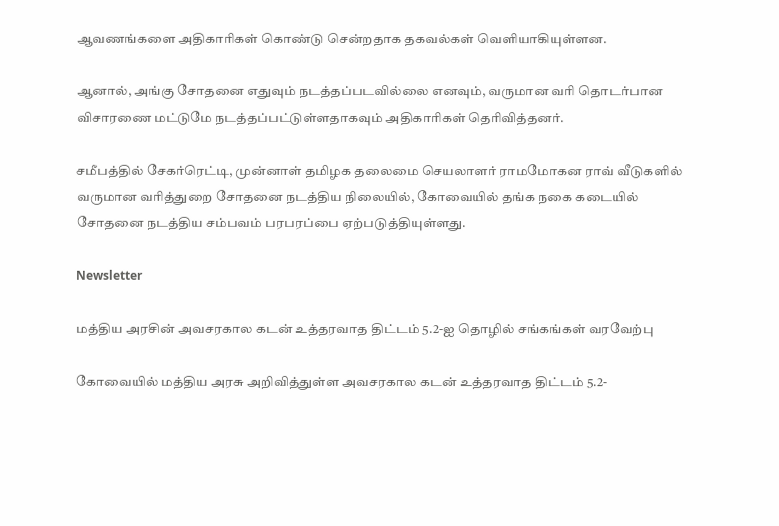ஆவணங்களை அதிகாரிகள் கொண்டு சென்றதாக தகவல்கள் வெளியாகியுள்ளன.

ஆனால், அங்கு சோதனை எதுவும் நடத்தப்படவில்லை எனவும், வருமான வரி தொடர்பான விசாரணை மட்டுமே நடத்தப்பட்டுள்ளதாகவும் அதிகாரிகள் தெரிவித்தனர்.

சமீபத்தில் சேகர்ரெட்டி, முன்னாள் தமிழக தலைமை செயலாளர் ராமமோகன ராவ் வீடுகளில் வருமான வரித்துறை சோதனை நடத்திய நிலையில், கோவையில் தங்க நகை கடையில் சோதனை நடத்திய சம்பவம் பரபரப்பை ஏற்படுத்தியுள்ளது.

Newsletter

மத்திய அரசின் அவசரகால கடன் உத்தரவாத திட்டம் 5.2-ஐ தொழில் சங்கங்கள் வரவேற்பு

கோவையில் மத்திய அரசு அறிவித்துள்ள அவசரகால கடன் உத்தரவாத திட்டம் 5.2-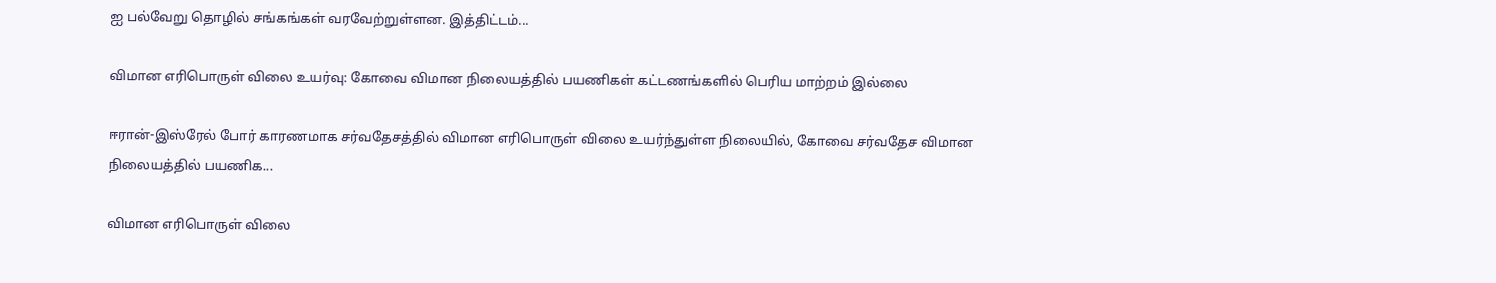ஐ பல்வேறு தொழில் சங்கங்கள் வரவேற்றுள்ளன. இத்திட்டம்...

விமான எரிபொருள் விலை உயர்வு: கோவை விமான நிலையத்தில் பயணிகள் கட்டணங்களில் பெரிய மாற்றம் இல்லை

ஈரான்-இஸ்ரேல் போர் காரணமாக சர்வதேசத்தில் விமான எரிபொருள் விலை உயர்ந்துள்ள நிலையில், கோவை சர்வதேச விமான நிலையத்தில் பயணிக...

விமான எரிபொருள் விலை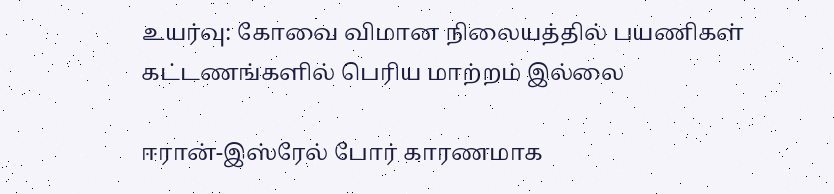உயர்வு: கோவை விமான நிலையத்தில் பயணிகள் கட்டணங்களில் பெரிய மாற்றம் இல்லை

ஈரான்-இஸ்ரேல் போர் காரணமாக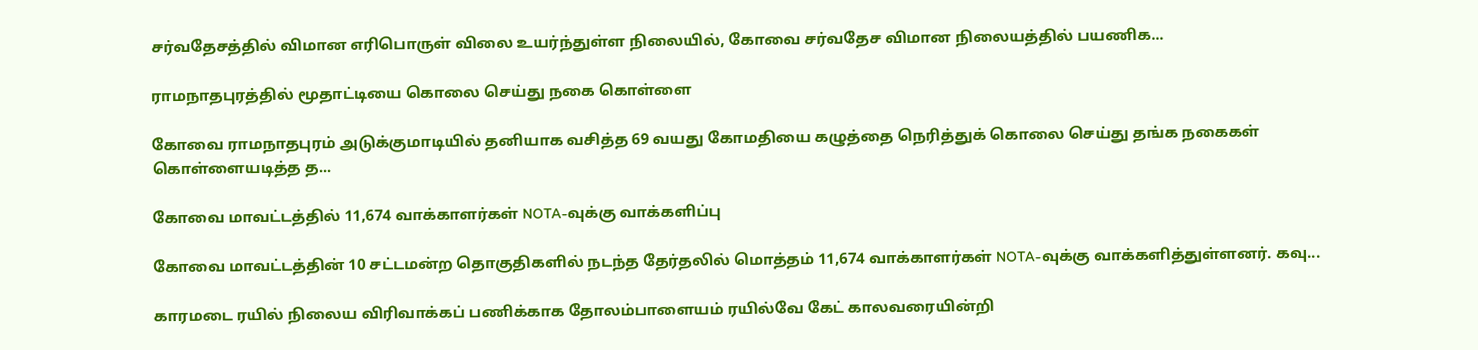சர்வதேசத்தில் விமான எரிபொருள் விலை உயர்ந்துள்ள நிலையில், கோவை சர்வதேச விமான நிலையத்தில் பயணிக...

ராமநாதபுரத்தில் மூதாட்டியை கொலை செய்து நகை கொள்ளை

கோவை ராமநாதபுரம் அடுக்குமாடியில் தனியாக வசித்த 69 வயது கோமதியை கழுத்தை நெரித்துக் கொலை செய்து தங்க நகைகள் கொள்ளையடித்த த...

கோவை மாவட்டத்தில் 11,674 வாக்காளர்கள் NOTA-வுக்கு வாக்களிப்பு

கோவை மாவட்டத்தின் 10 சட்டமன்ற தொகுதிகளில் நடந்த தேர்தலில் மொத்தம் 11,674 வாக்காளர்கள் NOTA-வுக்கு வாக்களித்துள்ளனர். கவு...

காரமடை ரயில் நிலைய விரிவாக்கப் பணிக்காக தோலம்பாளையம் ரயில்வே கேட் காலவரையின்றி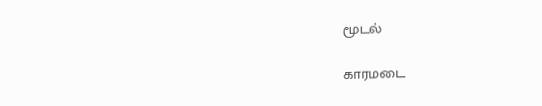மூடல்

காரமடை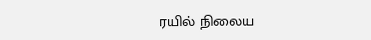ரயில் நிலைய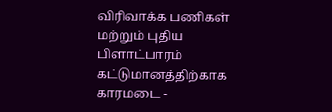விரிவாக்க பணிகள் மற்றும் புதிய பிளாட்பாரம் கட்டுமானத்திற்காக காரமடை -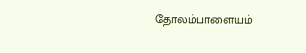தோலம்பாளையம்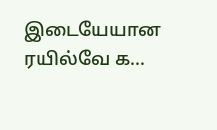இடையேயான ரயில்வே க...